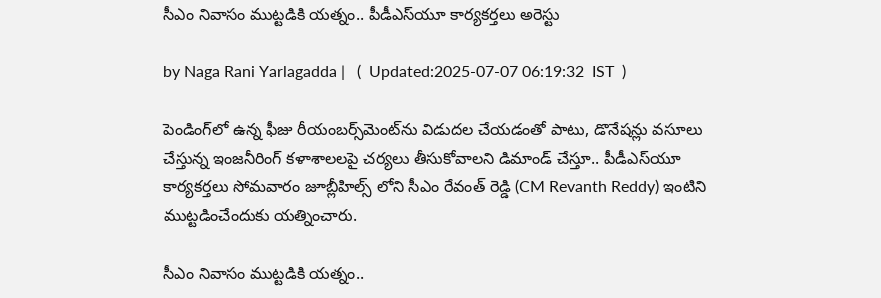సీఎం నివాసం ముట్టడికి యత్నం.. పీడీఎస్‌యూ కార్యకర్తలు అరెస్టు

by Naga Rani Yarlagadda |   (  Updated:2025-07-07 06:19:32  IST  )

పెండింగ్‌లో ఉన్న ఫీజు రీయంబర్స్‌మెంట్‌ను విడుదల చేయడంతో పాటు, డొనేషన్లు వసూలు చేస్తున్న ఇంజనీరింగ్ కళాశాలలపై చర్యలు తీసుకోవాలని డిమాండ్ చేస్తూ.. పీడీఎస్‌యూ కార్యకర్తలు సోమవారం జూబ్లీహిల్స్ లోని సీఎం రేవంత్ రెడ్డి (CM Revanth Reddy) ఇంటిని ముట్టడించేందుకు యత్నించారు.

సీఎం నివాసం ముట్టడికి యత్నం..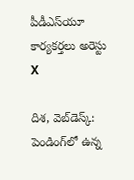పీడీఎస్‌యూ కార్యకర్తలు అరెస్టు
X

దిశ, వెబ్‌డెస్క్: పెండింగ్‌లో ఉన్న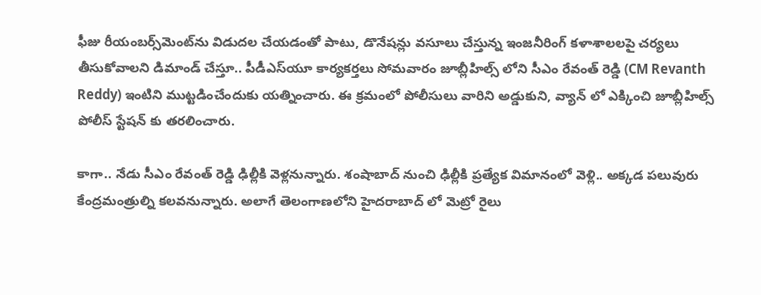ఫీజు రీయంబర్స్‌మెంట్‌ను విడుదల చేయడంతో పాటు, డొనేషన్లు వసూలు చేస్తున్న ఇంజనీరింగ్ కళాశాలలపై చర్యలు తీసుకోవాలని డిమాండ్ చేస్తూ.. పీడీఎస్‌యూ కార్యకర్తలు సోమవారం జూబ్లీహిల్స్ లోని సీఎం రేవంత్ రెడ్డి (CM Revanth Reddy) ఇంటిని ముట్టడించేందుకు యత్నించారు. ఈ క్రమంలో పోలీసులు వారిని అడ్డుకుని, వ్యాన్ లో ఎక్కించి జూబ్లీహిల్స్ పోలీస్ స్టేషన్ కు తరలించారు.

కాగా.. నేడు సీఎం రేవంత్ రెడ్డి ఢిల్లీకి వెళ్లనున్నారు. శంషాబాద్ నుంచి ఢిల్లీకి ప్రత్యేక విమానంలో వెళ్లి.. అక్కడ పలువురు కేంద్రమంత్రుల్ని కలవనున్నారు. అలాగే తెలంగాణలోని హైదరాబాద్ లో మెట్రో రైలు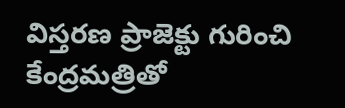విస్తరణ ప్రాజెక్టు గురించి కేంద్రమత్రితో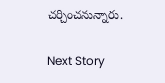చర్చించనున్నారు.

Next Story